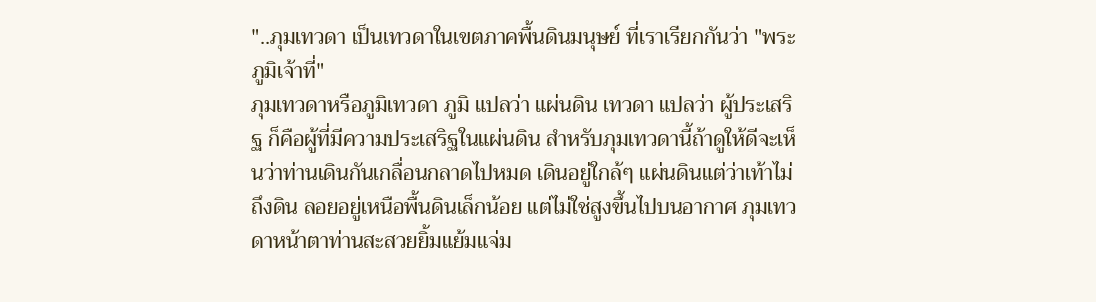"..ภุมเทวดา เป็นเทวดาในเขตภาคพื้นดินมนุษย์ ที่เราเรียกกันว่า "พระภูมิเจ้าที่"
ภุมเทวดาหรือภูมิเทวดา ภูมิ แปลว่า แผ่นดิน เทวดา แปลว่า ผู้ประเสริฐ ก็คือผู้ที่มีความประเสริฐในแผ่นดิน สำหรับภุมเทวดานี้ถ้าดูให้ดีจะเห็นว่าท่านเดินกันเกลื่อนกลาดไปหมด เดินอยู่ใกล้ๆ แผ่นดินแต่ว่าเท้าไม่ถึงดิน ลอยอยู่เหนือพื้นดินเล็กน้อย แต่ไม่ใช่สูงขึ้นไปบนอากาศ ภุมเทวดาหน้าตาท่านสะสวยยิ้มแย้มแจ่ม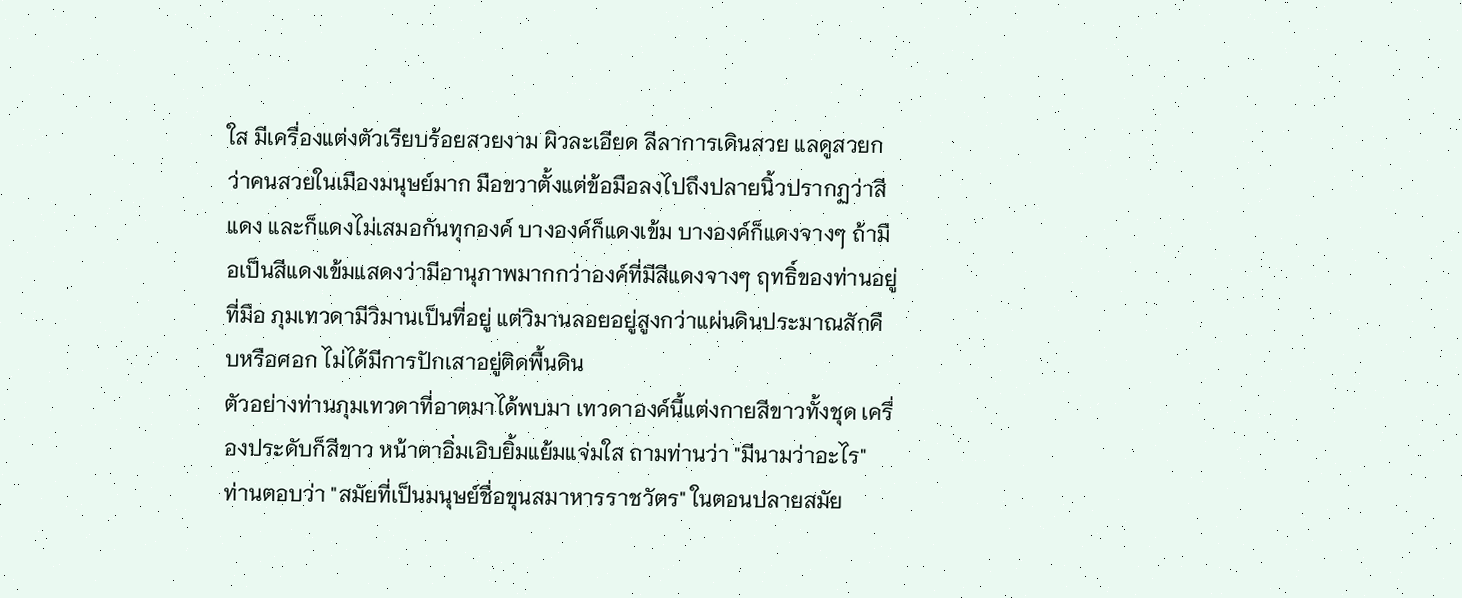ใส มีเครื่องแต่งตัวเรียบร้อยสวยงาม ผิวละเอียด ลีลาการเดินสวย แลดูสวยกว่าคนสวยในเมืองมนุษย์มาก มือขวาตั้งแต่ข้อมือลงไปถึงปลายนิ้วปรากฏว่าสีแดง และก็แดงไม่เสมอกันทุกองค์ บางองค์ก็แดงเข้ม บางองค์ก็แดงจางๆ ถ้ามือเป็นสีแดงเข้มแสดงว่ามีอานุภาพมากกว่าองค์ที่มีสีแดงจางๆ ฤทธิ์ของท่านอยู่ที่มือ ภุมเทวดามีวิมานเป็นที่อยู่ แต่วิมานลอยอยู่สูงกว่าแผ่นดินประมาณสักคืบหรือศอก ไม่ได้มีการปักเสาอยู่ติดพื้นดิน
ตัวอย่างท่านภุมเทวดาที่อาตมาได้พบมา เทวดาองค์นี้แต่งกายสีขาวทั้งชุด เครื่องประดับก็สีขาว หน้าตาอิ่มเอิบยิ้มแย้มแจ่มใส ถามท่านว่า "มีนามว่าอะไร" ท่านตอบว่า "สมัยที่เป็นมนุษย์ชื่อขุนสมาหารราชวัตร" ในตอนปลายสมัย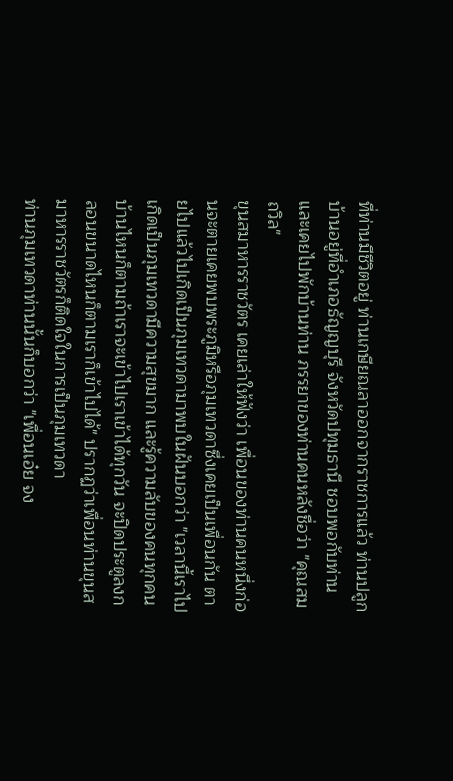ที่ท่านมีชีวิตอยู่ ท่านเกษียณลาออกจากราชการแล้ว ท่านปลูกบ้านอยู่ที่อำเภอธัญญบุรี จังหวัดปทุมธานี ชอบพอกับท่านและเคยไปพักบ้านท่าน ภรรยาของท่านคนหลังชื่อว่า "คุณสมถวิล"
ขุนสมาหารราชวัตร เคยเล่าให้ฟังว่า เพื่อนของท่านคนหนึ่งก่อนจะตายเคยพบพระภูมิหรือภุมเทวดาซึ่งเคยเป็นเพื่อนกัน ตายไปแล้วไปเกิดเป็นภุมเทวดามาพบในฝันบอกว่า "เวลานี้เราไปเกิดเป็นภุมเทวดามีความสุขมาก และรู้ความลับของคนทุกคน บ้านไหนก็ตามถ้าเราจะเข้าไปเราเข้าได้ทุกวัน จะปิดประตูลงกลอนขนาดไหนก็ตามเราก็เข้าไปได้" ปรากฏว่าเพื่อนท่านขุนสมาหารราชวัตรก็ติดใจในการเป็นภุมเทวดา
ท่านภุมเทวดาท่านนั้นก็บอกว่า "เพื่อนเอ๋ย จง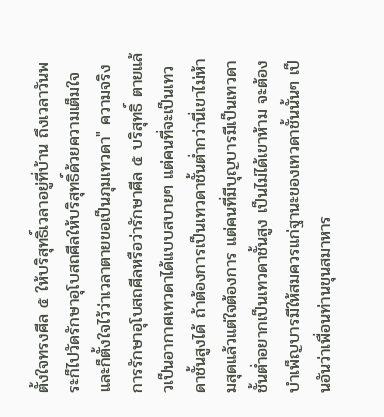ตั้งใจทรงศีล ๕ ให้บริสุทธิ์เวลาอยู่ที่บ้าน ถึงเวลาวันพระก็ไปวัดรักษาอุโบสถศีลให้บริสุทธิ์ด้วยความเต็มใจ และก็ตั้งใจไว้ว่าเวลาตายขอเป็นภุมเทวดา" ความจริงการรักษาอุโบสถศีลหรือว่ารักษาศีล ๕ บริสุทธิ์ ตายแล้วเป็นอากาศเทวดาได้แบบสบายๆ แต่คนที่จะเป็นเทวดาชั้นสูงได้ ถ้าต้องการเป็นเทวดาชั้นตํ่ากว่านี่เขาไม่ห้ามสุดแล้วแต่ใจต้องการ แต่คนที่มีบุญบารมีเป็นเทวดาชั้นตํ่าอยากเป็นเทวดาชั้นสูง เป็นไม่ได้เขาห้าม จะต้องบำเพ็ญบารมีให้สมควรแก่ฐานะของเทวดาชั้นนั้นๆ เป็นอันว่าเพื่อนท่านขุนสมาหาร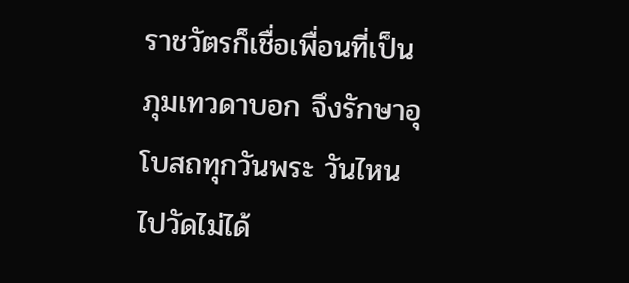ราชวัตรก็เชื่อเพื่อนที่เป็นภุมเทวดาบอก จึงรักษาอุโบสถทุกวันพระ วันไหนไปวัดไม่ได้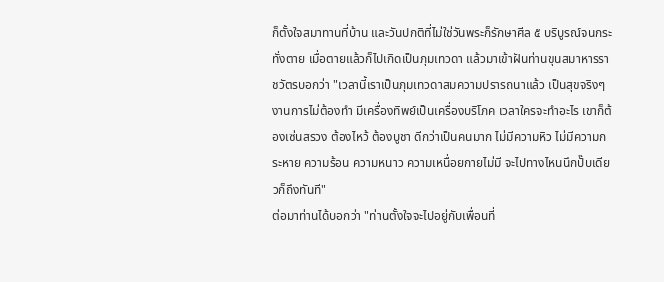ก็ตั้งใจสมาทานที่บ้าน และวันปกติที่ไม่ใช่วันพระก็รักษาศีล ๕ บริบูรณ์จนกระทั่งตาย เมื่อตายแล้วก็ไปเกิดเป็นภุมเทวดา แล้วมาเข้าฝันท่านขุนสมาหารราชวัตรบอกว่า "เวลานี้เราเป็นภุมเทวดาสมความปรารถนาแล้ว เป็นสุขจริงๆ งานการไม่ต้องทำ มีเครื่องทิพย์เป็นเครื่องบริโภค เวลาใครจะทำอะไร เขาก็ต้องเซ่นสรวง ต้องไหว้ ต้องบูชา ดีกว่าเป็นคนมาก ไม่มีความหิว ไม่มีความกระหาย ความร้อน ความหนาว ความเหนื่อยกายไม่มี จะไปทางไหนนึกปั๊บเดียวก็ถึงทันที"
ต่อมาท่านได้บอกว่า "ท่านตั้งใจจะไปอยู่กับเพื่อนที่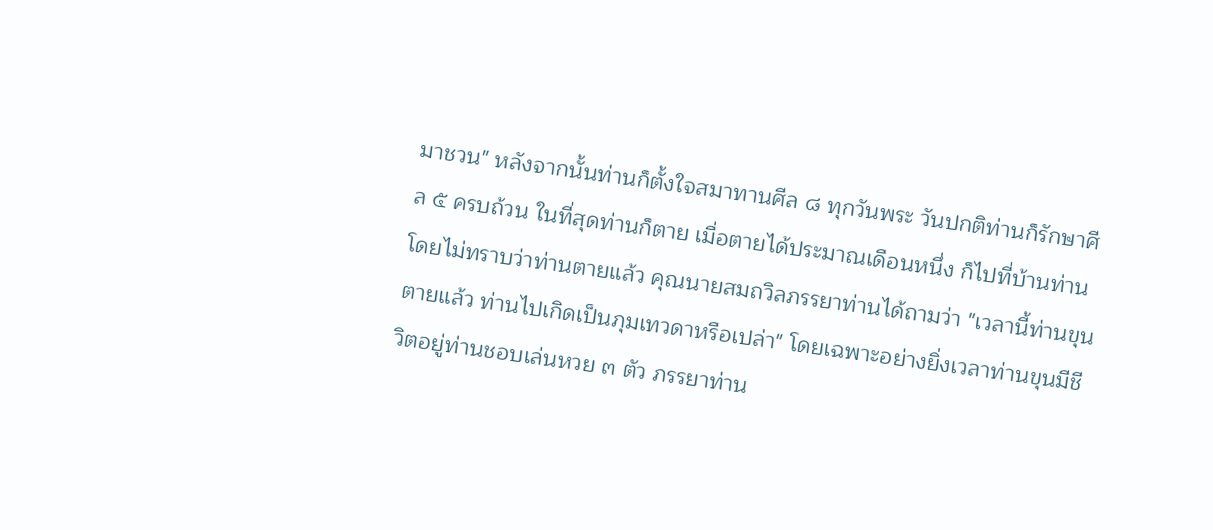มาชวน" หลังจากนั้นท่านก็ตั้งใจสมาทานศีล ๘ ทุกวันพระ วันปกติท่านก็รักษาศีล ๕ ครบถ้วน ในที่สุดท่านก็ตาย เมื่อตายได้ประมาณเดือนหนึ่ง ก็ไปที่บ้านท่านโดยไม่ทราบว่าท่านตายแล้ว คุณนายสมถวิลภรรยาท่านได้ถามว่า "เวลานี้ท่านขุนตายแล้ว ท่านไปเกิดเป็นภุมเทวดาหรือเปล่า" โดยเฉพาะอย่างยิ่งเวลาท่านขุนมีชีวิตอยู่ท่านชอบเล่นหวย ๓ ตัว ภรรยาท่าน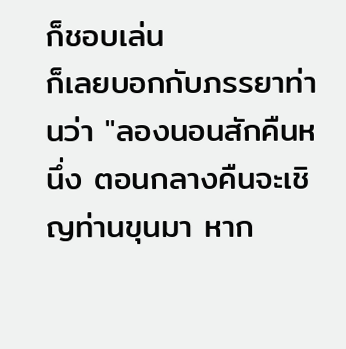ก็ชอบเล่น
ก็เลยบอกกับภรรยาท่านว่า "ลองนอนสักคืนหนึ่ง ตอนกลางคืนจะเชิญท่านขุนมา หาก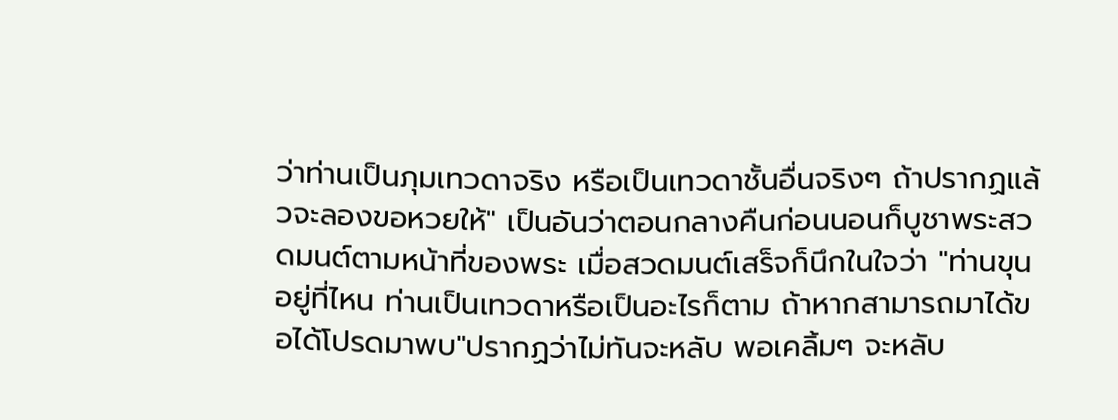ว่าท่านเป็นภุมเทวดาจริง หรือเป็นเทวดาชั้นอื่นจริงๆ ถ้าปรากฏแล้วจะลองขอหวยให้" เป็นอันว่าตอนกลางคืนก่อนนอนก็บูชาพระสวดมนต์ตามหน้าที่ของพระ เมื่อสวดมนต์เสร็จก็นึกในใจว่า "ท่านขุนอยู่ที่ไหน ท่านเป็นเทวดาหรือเป็นอะไรก็ตาม ถ้าหากสามารถมาได้ขอได้โปรดมาพบ"ปรากฏว่าไม่ทันจะหลับ พอเคลิ้มๆ จะหลับ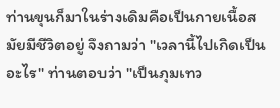ท่านขุนก็มาในร่างเดิมคือเป็นกายเนื้อสมัยมีชีวิตอยู่ จึงถามว่า "เวลานี้ไปเกิดเป็นอะไร" ท่านตอบว่า "เป็นภุมเทว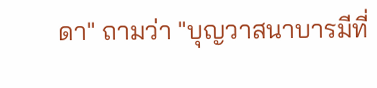ดา" ถามว่า "บุญวาสนาบารมีที่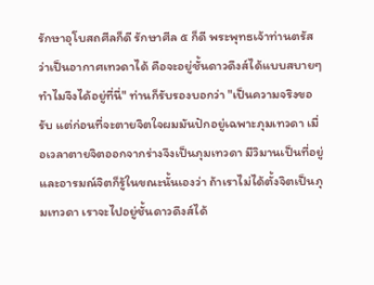รักษาอุโบสถศีลก็ดี รักษาศีล ๕ ก็ดี พระพุทธเจ้าท่านตรัสว่าเป็นอากาศเทวดาได้ คือจะอยู่ชั้นดาวดึงส์ได้แบบสบายๆ ทำไมจึงได้อยู่ที่นี่" ท่านก็รับรองบอกว่า "เป็นความจริงขอรับ แต่ก่อนที่จะตายจิตใจผมมันปักอยู่เฉพาะภุมเทวดา เมื่อเวลาตายจิตออกจากร่างจึงเป็นภุมเทวดา มีวิมานเป็นที่อยู่ และอารมณ์จิตก็รู้ในขณะนั้นเองว่า ถ้าเราไม่ได้ตั้งจิตเป็นภุมเทวดา เราจะไปอยู่ชั้นดาวดึงส์ได้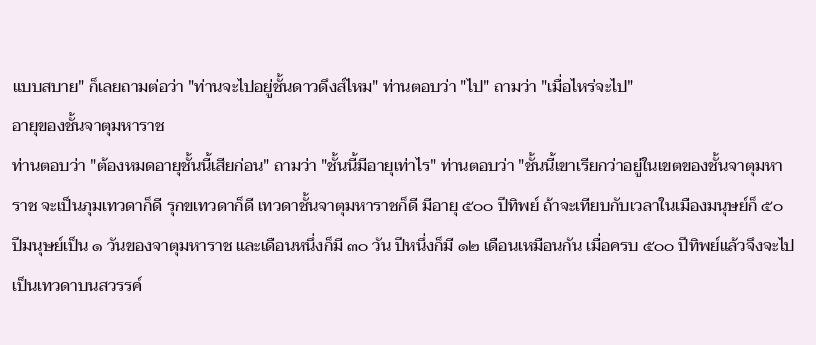แบบสบาย" ก็เลยถามต่อว่า "ท่านจะไปอยู่ชั้นดาวดึงส์ไหม" ท่านตอบว่า "ไป" ถามว่า "เมื่อไหร่จะไป"
อายุของชั้นจาตุมหาราช
ท่านตอบว่า "ต้องหมดอายุชั้นนี้เสียก่อน" ถามว่า "ชั้นนี้มีอายุเท่าไร" ท่านตอบว่า "ชั้นนี้เขาเรียกว่าอยู่ในเขตของชั้นจาตุมหาราช จะเป็นภุมเทวดาก็ดี รุกขเทวดาก็ดี เทวดาชั้นจาตุมหาราชก็ดี มีอายุ ๕๐๐ ปีทิพย์ ถ้าจะเทียบกับเวลาในเมืองมนุษย์ก็ ๕๐ ปีมนุษย์เป็น ๑ วันของจาตุมหาราช และเดือนหนึ่งก็มี ๓๐ วัน ปีหนึ่งก็มี ๑๒ เดือนเหมือนกัน เมื่อครบ ๕๐๐ ปีทิพย์แล้วจึงจะไปเป็นเทวดาบนสวรรค์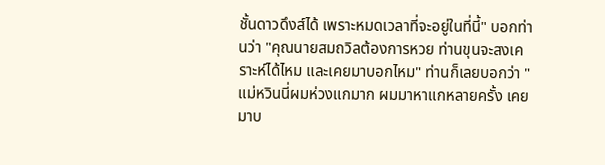ชั้นดาวดึงส์ได้ เพราะหมดเวลาที่จะอยู่ในที่นี้" บอกท่านว่า "คุณนายสมถวิลต้องการหวย ท่านขุนจะสงเคราะห์ได้ไหม และเคยมาบอกไหม" ท่านก็เลยบอกว่า "แม่หวินนี่ผมห่วงแกมาก ผมมาหาแกหลายครั้ง เคยมาบ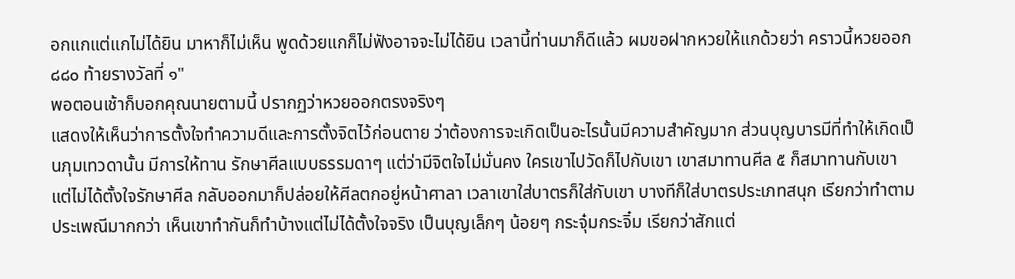อกแกแต่แกไม่ได้ยิน มาหาก็ไม่เห็น พูดด้วยแกก็ไม่ฟังอาจจะไม่ได้ยิน เวลานี้ท่านมาก็ดีแล้ว ผมขอฝากหวยให้แกด้วยว่า คราวนี้หวยออก ๘๘๐ ท้ายรางวัลที่ ๑"
พอตอนเช้าก็บอกคุณนายตามนี้ ปรากฏว่าหวยออกตรงจริงๆ
แสดงให้เห็นว่าการตั้งใจทำความดีและการตั้งจิตไว้ก่อนตาย ว่าต้องการจะเกิดเป็นอะไรนั้นมีความสำคัญมาก ส่วนบุญบารมีที่ทำให้เกิดเป็นภุมเทวดานั้น มีการให้ทาน รักษาศีลแบบธรรมดาๆ แต่ว่ามีจิตใจไม่มั่นคง ใครเขาไปวัดก็ไปกับเขา เขาสมาทานศีล ๕ ก็สมาทานกับเขาแต่ไม่ได้ตั้งใจรักษาศีล กลับออกมาก็ปล่อยให้ศีลตกอยู่หน้าศาลา เวลาเขาใส่บาตรก็ใส่กับเขา บางทีก็ใส่บาตรประเภทสนุก เรียกว่าทำตามประเพณีมากกว่า เห็นเขาทำกันก็ทำบ้างแต่ไม่ได้ตั้งใจจริง เป็นบุญเล็กๆ น้อยๆ กระจุ๋มกระจิ๋ม เรียกว่าสักแต่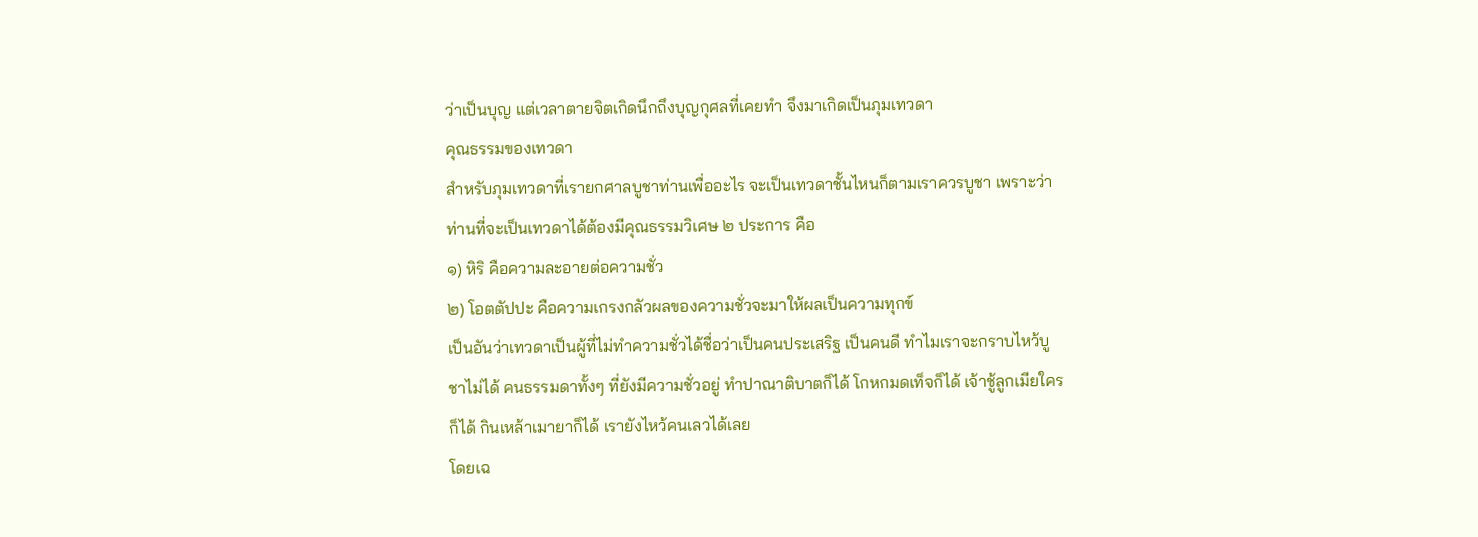ว่าเป็นบุญ แต่เวลาตายจิตเกิดนึกถึงบุญกุศลที่เคยทำ จึงมาเกิดเป็นภุมเทวดา
คุณธรรมของเทวดา
สำหรับภุมเทวดาที่เรายกศาลบูชาท่านเพื่ออะไร จะเป็นเทวดาชั้นไหนก็ตามเราควรบูชา เพราะว่าท่านที่จะเป็นเทวดาได้ต้องมีคุณธรรมวิเศษ ๒ ประการ คือ
๑) หิริ คือความละอายต่อความชั่ว
๒) โอตตัปปะ คือความเกรงกลัวผลของความชั่วจะมาให้ผลเป็นความทุกข์
เป็นอันว่าเทวดาเป็นผู้ที่ไม่ทำความชั่วได้ชื่อว่าเป็นคนประเสริฐ เป็นคนดี ทำไมเราจะกราบไหว้บูชาไม่ได้ คนธรรมดาทั้งๆ ที่ยังมีความชั่วอยู่ ทำปาณาติบาตก็ได้ โกหกมดเท็จก็ได้ เจ้าชู้ลูกเมียใครก็ได้ กินเหล้าเมายาก็ได้ เรายังไหว้คนเลวได้เลย
โดยเฉ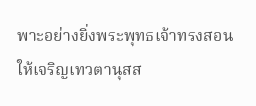พาะอย่างยิ่งพระพุทธเจ้าทรงสอนให้เจริญเทวตานุสส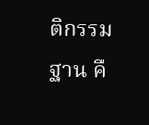ติกรรมฐาน คื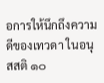อการให้นึกถึงความดีของเทวดา ในอนุสสติ ๑๐